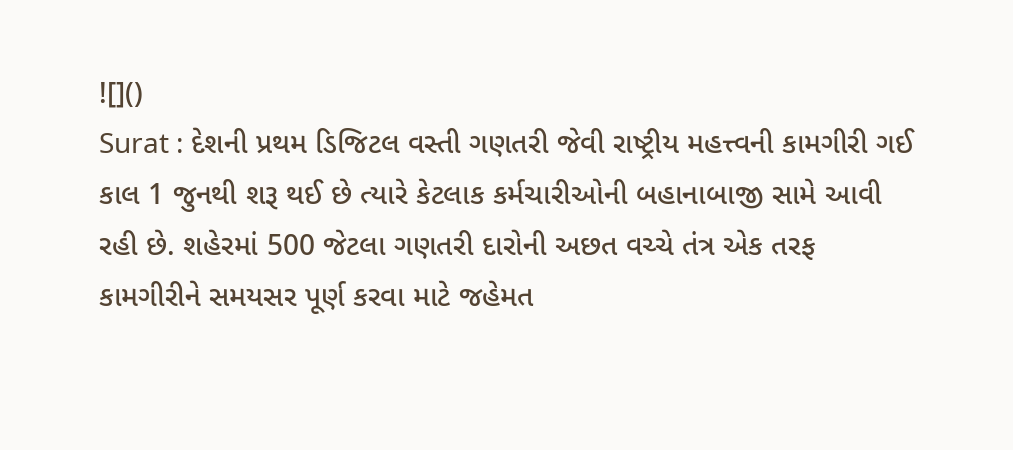![]()
Surat : દેશની પ્રથમ ડિજિટલ વસ્તી ગણતરી જેવી રાષ્ટ્રીય મહત્ત્વની કામગીરી ગઈ કાલ 1 જુનથી શરૂ થઈ છે ત્યારે કેટલાક કર્મચારીઓની બહાનાબાજી સામે આવી રહી છે. શહેરમાં 500 જેટલા ગણતરી દારોની અછત વચ્ચે તંત્ર એક તરફ કામગીરીને સમયસર પૂર્ણ કરવા માટે જહેમત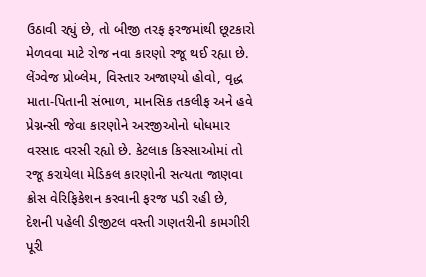ઉઠાવી રહ્યું છે, તો બીજી તરફ ફરજમાંથી છૂટકારો મેળવવા માટે રોજ નવા કારણો રજૂ થઈ રહ્યા છે. લેંગ્વેજ પ્રોબ્લેમ, વિસ્તાર અજાણ્યો હોવો, વૃદ્ધ માતા-પિતાની સંભાળ, માનસિક તકલીફ અને હવે પ્રેગ્નન્સી જેવા કારણોને અરજીઓનો ધોધમાર વરસાદ વરસી રહ્યો છે. કેટલાક કિસ્સાઓમાં તો રજૂ કરાયેલા મેડિકલ કારણોની સત્યતા જાણવા ક્રોસ વેરિફિકેશન કરવાની ફરજ પડી રહી છે, દેશની પહેલી ડીજીટલ વસ્તી ગણતરીની કામગીરી પૂરી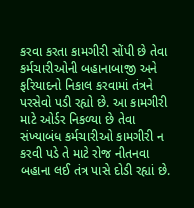કરવા કરતા કામગીરી સોંપી છે તેવા કર્મચારીઓની બહાનાબાજી અને ફરિયાદનો નિકાલ કરવામાં તંત્રને પરસેવો પડી રહ્યો છે. આ કામગીરી માટે ઓર્ડર નિકળ્યા છે તેવા સંખ્યાબંધ કર્મચારીઓ કામગીરી ન કરવી પડે તે માટે રોજ નીતનવા બહાના લઈ તંત્ર પાસે દોડી રહ્યાં છે.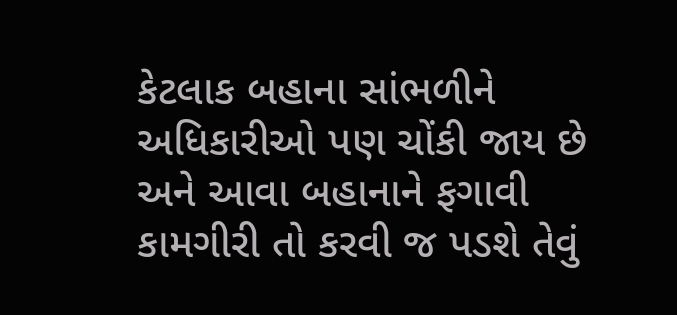કેટલાક બહાના સાંભળીને અધિકારીઓ પણ ચોંકી જાય છે અને આવા બહાનાને ફગાવી કામગીરી તો કરવી જ પડશે તેવું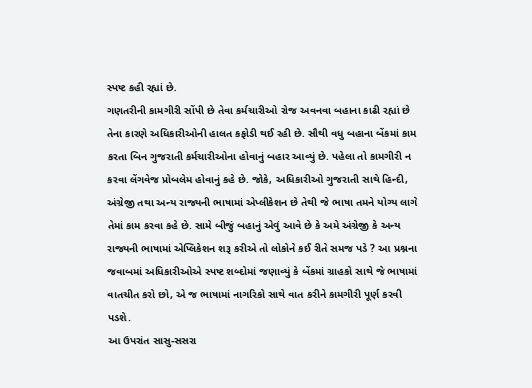સ્પષ્ટ કહી રહ્યાં છે.
ગણતરીની કામગીરી સોંપી છે તેવા કર્મચારીઓ રોજ અવનવા બહાના કાઢી રહ્યાં છે તેના કારણે અધિકારીઓની હાલત કફોડી થઈ રહી છે. સૌથી વધુ બહાના બેંકમાં કામ કરતા બિન ગુજરાતી કર્મચારીઓના હોવાનું બહાર આવ્યું છે. પહેલા તો કામગીરી ન કરવા લેંગવેજ પ્રોબલેમ હોવાનું કહે છે. જોકે, અધિકારીઓ ગુજરાતી સાથે હિન્દી, અંગ્રેજી તથા અન્ય રાજ્યની ભાષામાં એપ્લીકેશન છે તેથી જે ભાષા તમને યોગ્ય લાગે તેમાં કામ કરવા કહે છે. સામે બીજું બહાનું એવું આવે છે કે અમે અંગ્રેજી કે અન્ય રાજ્યની ભાષામાં એપ્લિકેશન શરૂ કરીએ તો લોકોને કઈ રીતે સમજ પડે ? આ પ્રશ્નના જવાબમાં અધિકારીઓએ સ્પષ્ટ શબ્દોમાં જણાવ્યું કે બેંકમાં ગ્રાહકો સાથે જે ભાષામાં વાતચીત કરો છો, એ જ ભાષામાં નાગરિકો સાથે વાત કરીને કામગીરી પૂર્ણ કરવી પડશે.
આ ઉપરાંત સાસુ-સસરા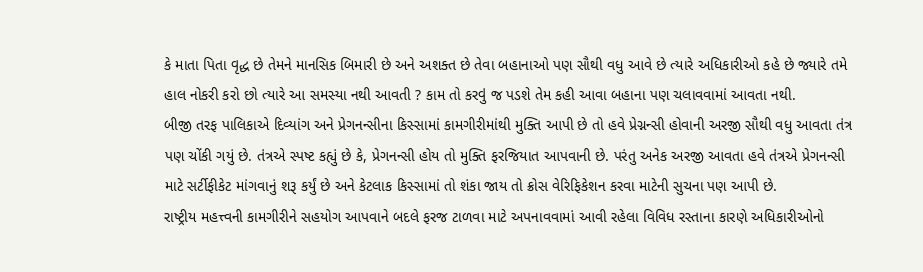કે માતા પિતા વૃદ્ધ છે તેમને માનસિક બિમારી છે અને અશક્ત છે તેવા બહાનાઓ પણ સૌથી વધુ આવે છે ત્યારે અધિકારીઓ કહે છે જ્યારે તમે હાલ નોકરી કરો છો ત્યારે આ સમસ્યા નથી આવતી ? કામ તો કરવું જ પડશે તેમ કહી આવા બહાના પણ ચલાવવામાં આવતા નથી.
બીજી તરફ પાલિકાએ દિવ્યાંગ અને પ્રેગનન્સીના કિસ્સામાં કામગીરીમાંથી મુક્તિ આપી છે તો હવે પ્રેગ્નન્સી હોવાની અરજી સૌથી વધુ આવતા તંત્ર પણ ચોંકી ગયું છે. તંત્રએ સ્પષ્ટ કહ્યું છે કે, પ્રેગનન્સી હોય તો મુક્તિ ફરજિયાત આપવાની છે. પરંતુ અનેક અરજી આવતા હવે તંત્રએ પ્રેગનન્સી માટે સર્ટીફીકેટ માંગવાનું શરૂ કર્યું છે અને કેટલાક કિસ્સામાં તો શંકા જાય તો ક્રોસ વેરિફિકેશન કરવા માટેની સુચના પણ આપી છે.
રાષ્ટ્રીય મહત્ત્વની કામગીરીને સહયોગ આપવાને બદલે ફરજ ટાળવા માટે અપનાવવામાં આવી રહેલા વિવિધ રસ્તાના કારણે અધિકારીઓનો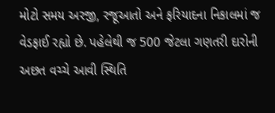મોટો સમય અરજી, રજૂઆતો અને ફરિયાદના નિકાલમાં જ વેડફાઈ રહ્યો છે. પહેલેથી જ 500 જેટલા ગણતરી દારોની અછત વચ્ચે આવી સ્થિતિ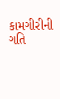કામગીરીની ગતિ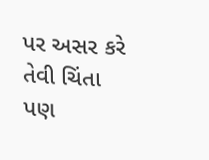પર અસર કરે તેવી ચિંતા પણ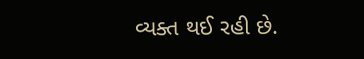વ્યક્ત થઈ રહી છે.